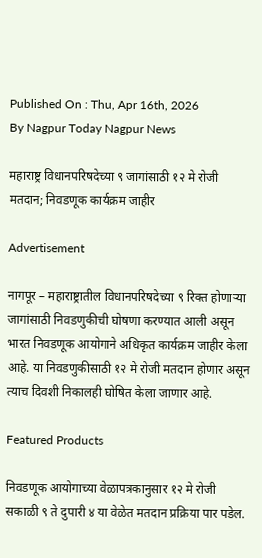Published On : Thu, Apr 16th, 2026
By Nagpur Today Nagpur News

महाराष्ट्र विधानपरिषदेच्या ९ जागांसाठी १२ मे रोजी मतदान; निवडणूक कार्यक्रम जाहीर

Advertisement

नागपूर – महाराष्ट्रातील विधानपरिषदेच्या ९ रिक्त होणाऱ्या जागांसाठी निवडणुकीची घोषणा करण्यात आली असून भारत निवडणूक आयोगाने अधिकृत कार्यक्रम जाहीर केला आहे. या निवडणुकीसाठी १२ मे रोजी मतदान होणार असून त्याच दिवशी निकालही घोषित केला जाणार आहे.

Featured Products

निवडणूक आयोगाच्या वेळापत्रकानुसार १२ मे रोजी सकाळी ९ ते दुपारी ४ या वेळेत मतदान प्रक्रिया पार पडेल.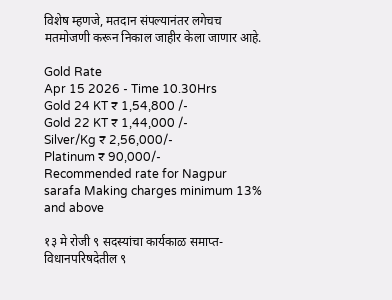विशेष म्हणजे, मतदान संपल्यानंतर लगेचच मतमोजणी करून निकाल जाहीर केला जाणार आहे.

Gold Rate
Apr 15 2026 - Time 10.30Hrs
Gold 24 KT ₹ 1,54,800 /-
Gold 22 KT ₹ 1,44,000 /-
Silver/Kg ₹ 2,56,000/-
Platinum ₹ 90,000/-
Recommended rate for Nagpur sarafa Making charges minimum 13% and above

१३ मे रोजी ९ सदस्यांचा कार्यकाळ समाप्त-
विधानपरिषदेतील ९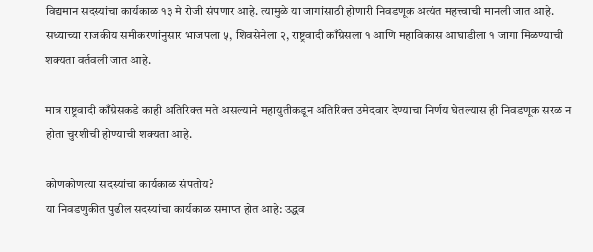विद्यमान सदस्यांचा कार्यकाळ १३ मे रोजी संपणार आहे. त्यामुळे या जागांसाठी होणारी निवडणूक अत्यंत महत्त्वाची मानली जात आहे. सध्याच्या राजकीय समीकरणांनुसार भाजपला ५, शिवसेनेला २, राष्ट्रवादी काँग्रेसला १ आणि महाविकास आघाडीला १ जागा मिळण्याची शक्यता वर्तवली जात आहे.

मात्र राष्ट्रवादी काँग्रेसकडे काही अतिरिक्त मते असल्याने महायुतीकडून अतिरिक्त उमेदवार देण्याचा निर्णय घेतल्यास ही निवडणूक सरळ न होता चुरशीची होण्याची शक्यता आहे.

कोणकोणत्या सदस्यांचा कार्यकाळ संपतोय?
या निवडणुकीत पुढील सदस्यांचा कार्यकाळ समाप्त होत आहे: उद्धव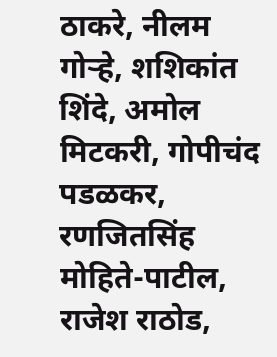ठाकरे, नीलम गोऱ्हे, शशिकांत शिंदे, अमोल मिटकरी, गोपीचंद पडळकर, रणजितसिंह मोहिते-पाटील, राजेश राठोड,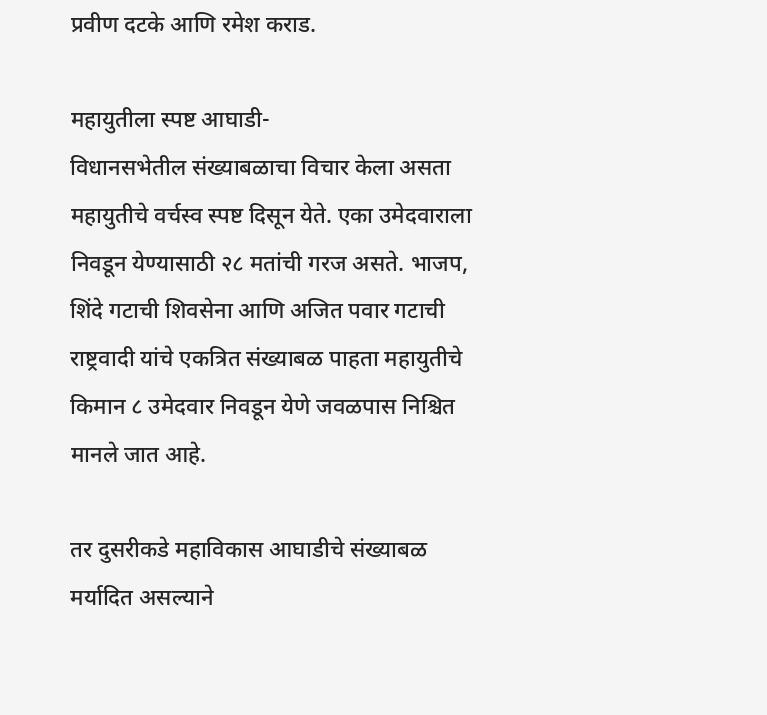प्रवीण दटके आणि रमेश कराड.

महायुतीला स्पष्ट आघाडी-
विधानसभेतील संख्याबळाचा विचार केला असता महायुतीचे वर्चस्व स्पष्ट दिसून येते. एका उमेदवाराला निवडून येण्यासाठी २८ मतांची गरज असते. भाजप, शिंदे गटाची शिवसेना आणि अजित पवार गटाची राष्ट्रवादी यांचे एकत्रित संख्याबळ पाहता महायुतीचे किमान ८ उमेदवार निवडून येणे जवळपास निश्चित मानले जात आहे.

तर दुसरीकडे महाविकास आघाडीचे संख्याबळ मर्यादित असल्याने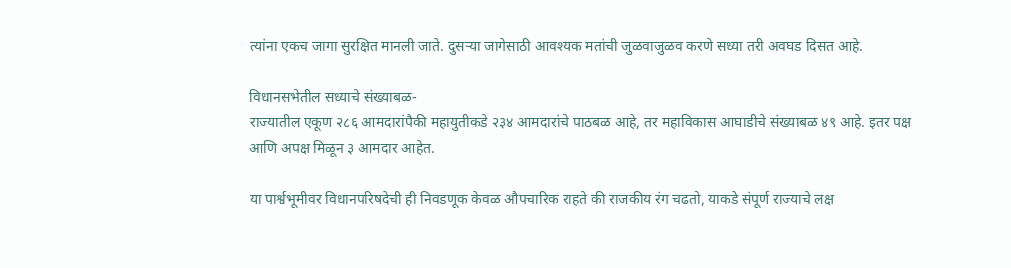त्यांना एकच जागा सुरक्षित मानली जाते. दुसऱ्या जागेसाठी आवश्यक मतांची जुळवाजुळव करणे सध्या तरी अवघड दिसत आहे.

विधानसभेतील सध्याचे संख्याबळ-
राज्यातील एकूण २८६ आमदारांपैकी महायुतीकडे २३४ आमदारांचे पाठबळ आहे, तर महाविकास आघाडीचे संख्याबळ ४९ आहे. इतर पक्ष आणि अपक्ष मिळून ३ आमदार आहेत.

या पार्श्वभूमीवर विधानपरिषदेची ही निवडणूक केवळ औपचारिक राहते की राजकीय रंग चढतो, याकडे संपूर्ण राज्याचे लक्ष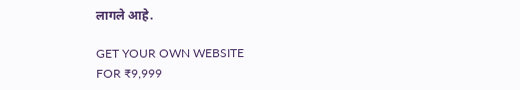लागले आहे.

GET YOUR OWN WEBSITE
FOR ₹9,999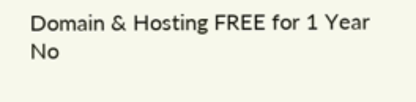Domain & Hosting FREE for 1 Year
No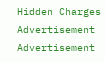Hidden Charges
Advertisement
Advertisement